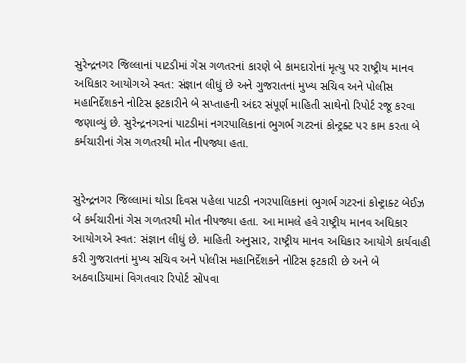સુરેન્દ્રનગર જિલ્લાનાં પાટડીમાં ગેસ ગળતરનાં કારણે બે કામદારોનાં મૃત્યુ પર રાષ્ટ્રીય માનવ અધિકાર આયોગએ સ્વત: સંજ્ઞાન લીધું છે અને ગુજરાતનાં મુખ્ય સચિવ અને પોલીસ મહાનિર્દેશકને નોટિસ ફટકારીને બે સપ્તાહની અંદર સંપૂર્ણ માહિતી સાથેનો રિપોર્ટ રજૂ કરવા જણાવ્યું છે. સુરેન્દ્રનગરનાં પાટડીમાં નગરપાલિકાનાં ભુગર્ભ ગટરનાં કોન્ટ્રક્ટ પર કામ કરતા બે કર્મચારીનાં ગેસ ગળતરથી મોત નીપજ્યા હતા.


સુરેન્દ્રનગર જિલ્લામાં થોડા દિવસ પહેલા પાટડી નગરપાલિકાનાં ભુગર્ભ ગટરનાં કોન્ટ્રાક્ટ બેઈઝ બે કર્મચારીનાં ગેસ ગળતરથી મોત નીપજ્યા હતા. આ મામલે હવે રાષ્ટ્રીય માનવ અધિકાર આયોગએ સ્વત: સંજ્ઞાન લીધું છે. માહિતી અનુસાર, રાષ્ટ્રીય માનવ અધિકાર આયોગે કાર્યવાહી કરી ગુજરાતનાં મુખ્ય સચિવ અને પોલીસ મહાનિર્દેશકને નોટિસ ફટકારી છે અને બે અઠવાડિયામાં વિગતવાર રિપોર્ટ સોંપવા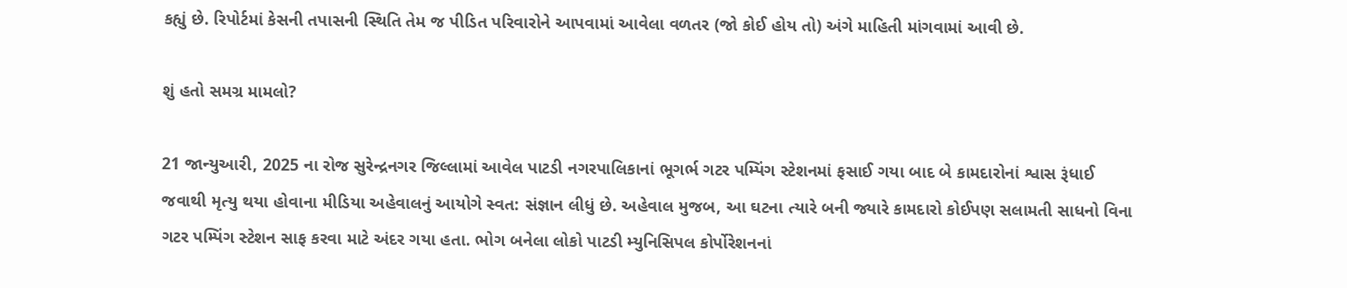કહ્યું છે. રિપોર્ટમાં કેસની તપાસની સ્થિતિ તેમ જ પીડિત પરિવારોને આપવામાં આવેલા વળતર (જો કોઈ હોય તો) અંગે માહિતી માંગવામાં આવી છે.

શું હતો સમગ્ર મામલો?

21 જાન્યુઆરી, 2025 ના રોજ સુરેન્દ્રનગર જિલ્લામાં આવેલ પાટડી નગરપાલિકાનાં ભૂગર્ભ ગટર પમ્પિંગ સ્ટેશનમાં ફસાઈ ગયા બાદ બે કામદારોનાં શ્વાસ રૂંધાઈ જવાથી મૃત્યુ થયા હોવાના મીડિયા અહેવાલનું આયોગે સ્વત: સંજ્ઞાન લીધું છે. અહેવાલ મુજબ, આ ઘટના ત્યારે બની જ્યારે કામદારો કોઈપણ સલામતી સાધનો વિના ગટર પમ્પિંગ સ્ટેશન સાફ કરવા માટે અંદર ગયા હતા. ભોગ બનેલા લોકો પાટડી મ્યુનિસિપલ કોર્પોરેશનનાં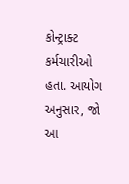કોન્ટ્રાક્ટ કર્મચારીઓ હતા. આયોગ અનુસાર, જો આ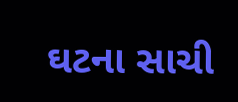ઘટના સાચી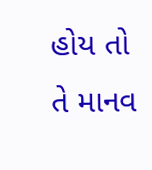હોય તો તે માનવ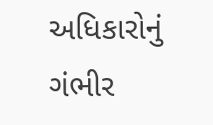અધિકારોનું ગંભીર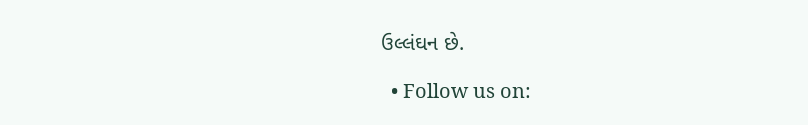ઉલ્લંઘન છે.

  • Follow us on: